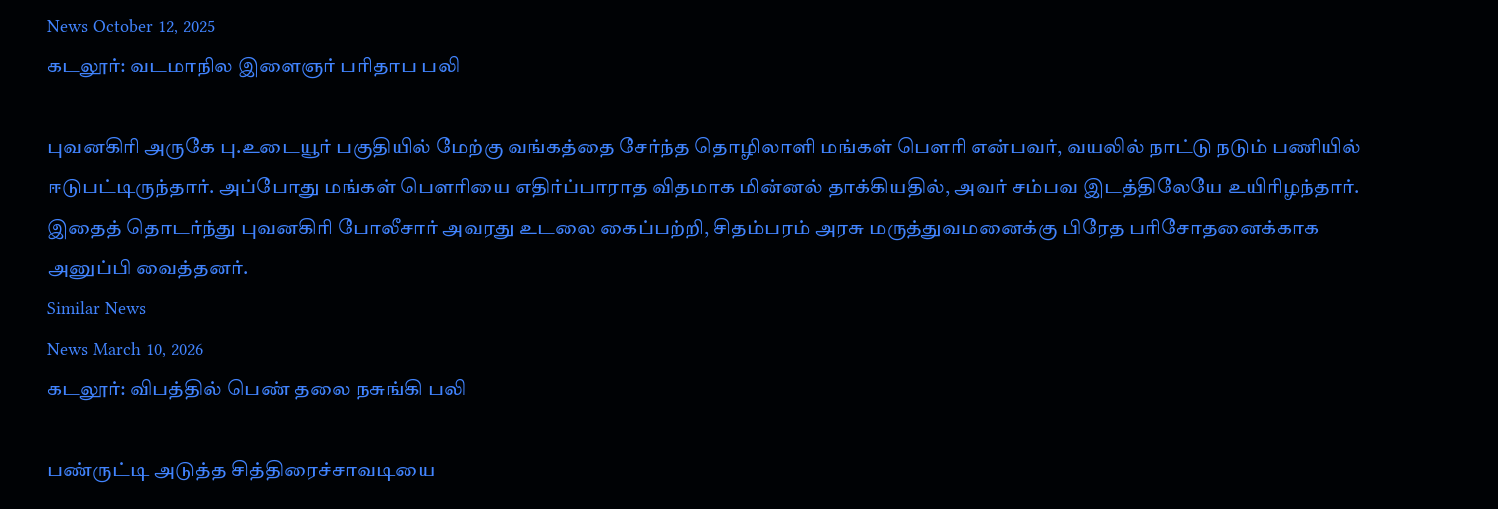News October 12, 2025
கடலூர்: வடமாநில இளைஞர் பரிதாப பலி

புவனகிரி அருகே பு.உடையூர் பகுதியில் மேற்கு வங்கத்தை சேர்ந்த தொழிலாளி மங்கள் பௌரி என்பவர், வயலில் நாட்டு நடும் பணியில் ஈடுபட்டிருந்தார். அப்போது மங்கள் பௌரியை எதிர்ப்பாராத விதமாக மின்னல் தாக்கியதில், அவர் சம்பவ இடத்திலேயே உயிரிழந்தார். இதைத் தொடர்ந்து புவனகிரி போலீசார் அவரது உடலை கைப்பற்றி, சிதம்பரம் அரசு மருத்துவமனைக்கு பிரேத பரிசோதனைக்காக அனுப்பி வைத்தனர்.
Similar News
News March 10, 2026
கடலூர்: விபத்தில் பெண் தலை நசுங்கி பலி

பண்ருட்டி அடுத்த சித்திரைச்சாவடியை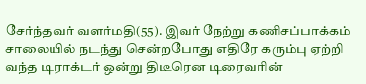சேர்ந்தவர் வளர்மதி(55). இவர் நேற்று கணிசப்பாக்கம் சாலையில் நடந்து சென்றபோது எதிரே கரும்பு ஏற்றி வந்த டிராக்டர் ஒன்று திடீரென டிரைவரின்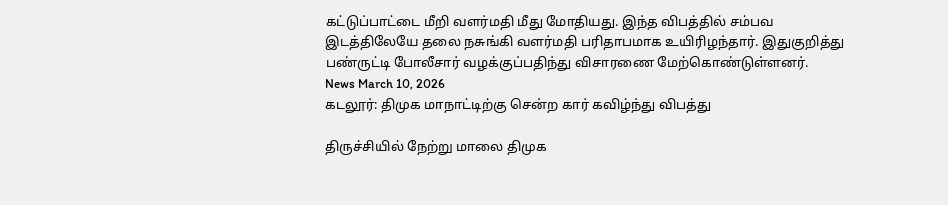கட்டுப்பாட்டை மீறி வளர்மதி மீது மோதியது. இந்த விபத்தில் சம்பவ இடத்திலேயே தலை நசுங்கி வளர்மதி பரிதாபமாக உயிரிழந்தார். இதுகுறித்து பண்ருட்டி போலீசார் வழக்குப்பதிந்து விசாரணை மேற்கொண்டுள்ளனர்.
News March 10, 2026
கடலூர்: திமுக மாநாட்டிற்கு சென்ற கார் கவிழ்ந்து விபத்து

திருச்சியில் நேற்று மாலை திமுக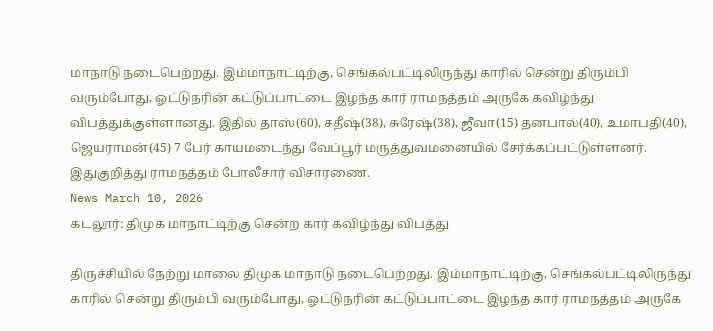மாநாடு நடைபெற்றது. இம்மாநாட்டிற்கு, செங்கல்பட்டிலிருந்து காரில் சென்று திரும்பி வரும்போது, ஓட்டுநரின் கட்டுப்பாட்டை இழந்த கார் ராமநத்தம் அருகே கவிழ்ந்து விபத்துக்குள்ளானது. இதில் தாஸ்(60), சதீஷ்(38), சுரேஷ்(38), ஜீவா(15) தனபால்(40), உமாபதி(40), ஜெயராமன்(45) 7 பேர் காயமடைந்து வேப்பூர் மருத்துவமனையில் சேர்க்கப்பட்டுள்ளனர். இதுகுறித்து ராமநத்தம் போலீசார் விசாரணை.
News March 10, 2026
கடலூர்: திமுக மாநாட்டிற்கு சென்ற கார் கவிழ்ந்து விபத்து

திருச்சியில் நேற்று மாலை திமுக மாநாடு நடைபெற்றது. இம்மாநாட்டிற்கு, செங்கல்பட்டிலிருந்து காரில் சென்று திரும்பி வரும்போது, ஓட்டுநரின் கட்டுப்பாட்டை இழந்த கார் ராமநத்தம் அருகே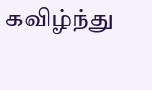கவிழ்ந்து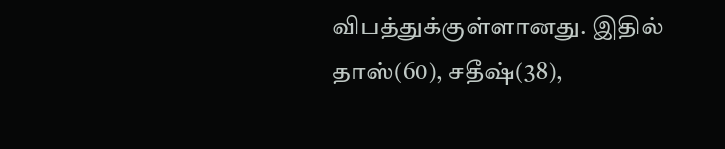விபத்துக்குள்ளானது. இதில் தாஸ்(60), சதீஷ்(38),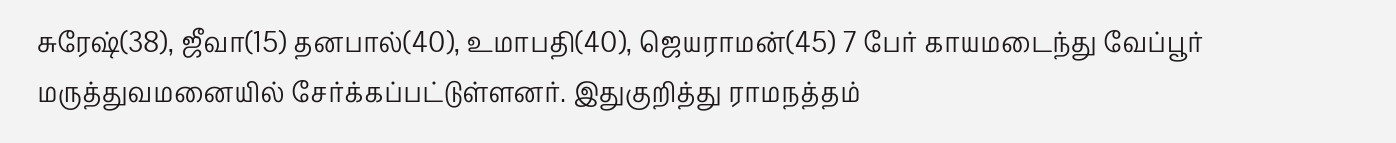சுரேஷ்(38), ஜீவா(15) தனபால்(40), உமாபதி(40), ஜெயராமன்(45) 7 பேர் காயமடைந்து வேப்பூர் மருத்துவமனையில் சேர்க்கப்பட்டுள்ளனர். இதுகுறித்து ராமநத்தம்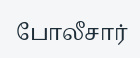போலீசார்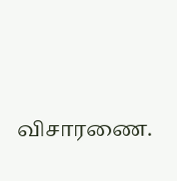விசாரணை.